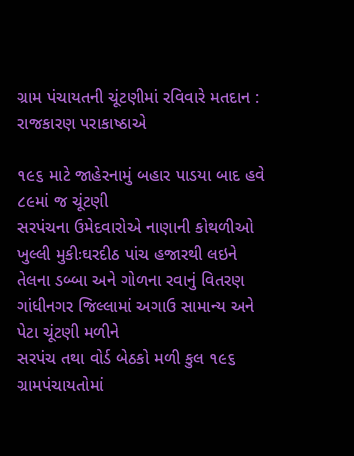ગ્રામ પંચાયતની ચૂંટણીમાં રવિવારે મતદાન : રાજકારણ પરાકાષ્ઠાએ

૧૯૬ માટે જાહેરનામું બહાર પાડયા બાદ હવે ૮૯માં જ ચૂંટણી
સરપંચના ઉમેદવારોએ નાણાની કોથળીઓ ખુલ્લી મુકીઃઘરદીઠ પાંચ હજારથી લઇને તેલના ડબ્બા અને ગોળના રવાનું વિતરણ
ગાંધીનગર જિલ્લામાં અગાઉ સામાન્ય અને પેટા ચૂંટણી મળીને
સરપંચ તથા વોર્ડ બેઠકો મળી કુલ ૧૯૬ ગ્રામપંચાયતોમાં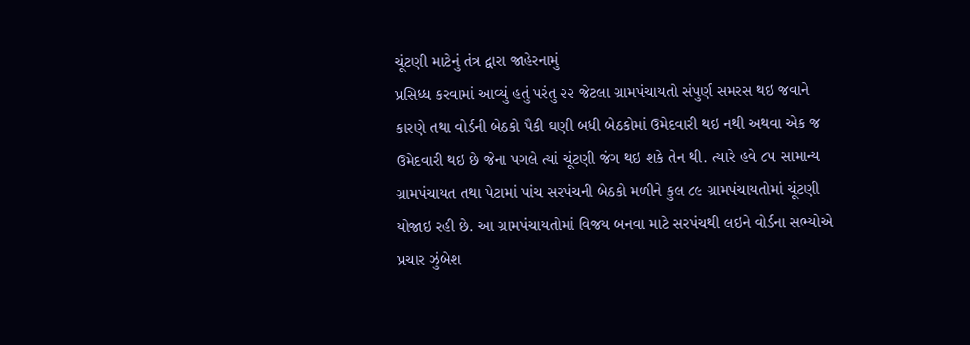ચૂંટણી માટેનું તંત્ર દ્વારા જાહેરનામું
પ્રસિધ્ધ કરવામાં આવ્યું હતું પરંતુ ૨૨ જેટલા ગ્રામપંચાયતો સંપુર્ણ સમરસ થઇ જવાને
કારણે તથા વોર્ડની બેઠકો પૈકી ઘણી બધી બેઠકોમાં ઉમેદવારી થઇ નથી અથવા એક જ
ઉમેદવારી થઇ છે જેના પગલે ત્યાં ચૂંટણી જંગ થઇ શકે તેન થી. ત્યારે હવે ૮૫ સામાન્ય
ગ્રામપંચાયત તથા પેટામાં પાંચ સરપંચની બેઠકો મળીને કુલ ૮૯ ગ્રામપંચાયતોમાં ચૂંટણી
યોજાઇ રહી છે. આ ગ્રામપંચાયતોમાં વિજય બનવા માટે સરપંચથી લઇને વોર્ડના સભ્યોએ
પ્રચાર ઝુંબેશ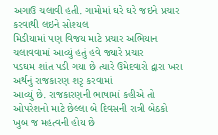અગાઉ ચલાવી હતી. ગામોમાં ઘરે ઘરે જઇને પ્રચાર કરવાથી લઇને સોશ્યલ
મિડીયામાં પણ વિજય માટે પ્રચાર અભિયાન ચલાવવામાં આવ્યું હતું હવે જ્યારે પ્રચાર
પડઘમ શાંત પડી ગયા છે ત્યારે ઉમેદવારો દ્વારા ખરા અર્થનું રાજકારણ શરૃ કરવામાં
આવ્યું છે. રાજકારણની ભાષામાં કહીએ તો ઓપરેશનો માટે છેલ્લા બે દિવસની રાત્રી બેઠકો
ખુબ જ મહત્વની હોય છે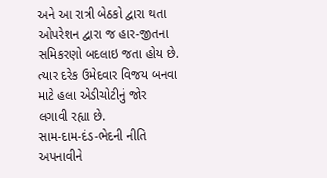અને આ રાત્રી બેઠકો દ્વારા થતા ઓપરેશન દ્વારા જ હાર-જીતના
સમિકરણો બદલાઇ જતા હોય છે. ત્યાર દરેક ઉમેદવાર વિજય બનવા માટે હલા એડીચોટીનું જોર
લગાવી રહ્યા છે.
સામ-દામ-દંડ-ભેદની નીતિ અપનાવીને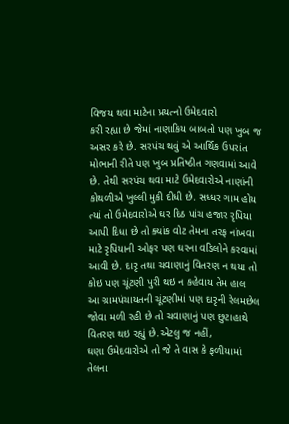વિજય થવા માટેના પ્રયત્નો ઉમેદવારો
કરી રહ્યા છે જેમાં નાણાકિય બાબતો પણ ખુબ જ અસર કરે છે. સરપંચ થવું એ આર્થિક ઉપરાંત
મોભાની રીતે પણ ખુબ પ્રતિષ્ઠીત ગણવામાં આવે છે. તેથી સરપંચ થવા માટે ઉમેદવારોએ નાણાંની
કોથળીએ ખુલ્લી મુકી દીધી છે. સધ્ધર ગામ હોય ત્યાં તો ઉમેદવારોએ ઘર દિઠ પાંચ હજાર રૃપિયા
આપી દિધા છે તો ક્યાંક વોટ તેમના તરફ નાંખવા માટે રૃપિયાની ઓફર પણ ઘરના વડિલોને કરવામાં
આવી છે. દારૃ તથા ચવાણાનું વિતરણ ન થયા તો કોઇ પણ ચૂંટણી પુરી થઇ ન કહેવાય તેમ હાલ
આ ગ્રામપંચાયતની ચૂંટણીમાં પણ દારૃની રેલમછેલ જોવા મળી રહી છે તો ચવાણાનું પણ છુટાહાથે
વિતરણ થઇ રહ્યું છે.એટલુ જ નહીં,
ઘણા ઉમેદવારોએ તો જે તે વાસ કે ફળીયામાં તેલના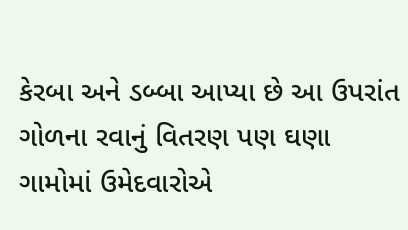કેરબા અને ડબ્બા આપ્યા છે આ ઉપરાંત
ગોળના રવાનું વિતરણ પણ ઘણા ગામોમાં ઉમેદવારોએ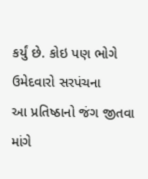કર્યું છે. કોઇ પણ ભોગે ઉમેદવારો સરપંચના
આ પ્રતિષ્ઠાનો જંગ જીતવા માંગે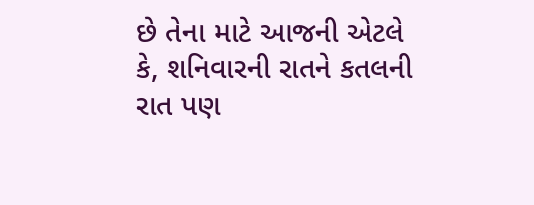છે તેના માટે આજની એટલે કે, શનિવારની રાતને કતલની
રાત પણ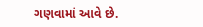ગણવામાં આવે છે.